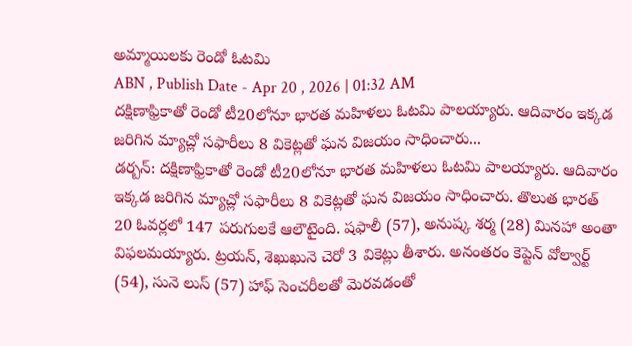అమ్మాయిలకు రెండో ఓటమి
ABN , Publish Date - Apr 20 , 2026 | 01:32 AM
దక్షిణాఫ్రికాతో రెండో టీ20లోనూ భారత మహిళలు ఓటమి పాలయ్యారు. ఆదివారం ఇక్కడ జరిగిన మ్యాచ్లో సఫారీలు 8 వికెట్లతో ఘన విజయం సాధించారు...
డర్బన్: దక్షిణాఫ్రికాతో రెండో టీ20లోనూ భారత మహిళలు ఓటమి పాలయ్యారు. ఆదివారం ఇక్కడ జరిగిన మ్యాచ్లో సఫారీలు 8 వికెట్లతో ఘన విజయం సాధించారు. తొలుత భారత్ 20 ఓవర్లలో 147 పరుగులకే ఆలౌటైంది. షఫాలీ (57), అనుష్క శర్మ (28) మినహా అంతా విఫలమయ్యారు. ట్రయన్, శెఖుఖునె చెరో 3 వికెట్లు తీశారు. అనంతరం కెప్టెన్ వోల్వార్ట్ (54), సునె లుస్ (57) హాఫ్ సెంచరీలతో మెరవడంతో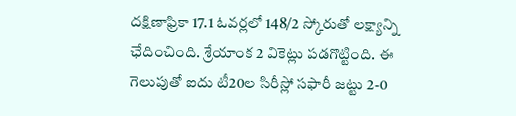దక్షిణాఫ్రికా 17.1 ఓవర్లలో 148/2 స్కోరుతో లక్ష్యాన్ని ఛేదించింది. శ్రేయాంక 2 వికెట్లు పడగొట్టింది. ఈ గెలుపుతో ఐదు టీ20ల సిరీస్లో సఫారీ జట్టు 2-0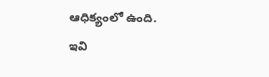ఆధిక్యంలో ఉంది.
ఇవి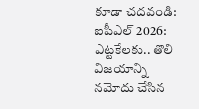కూడా చదవండి:
ఐపీఎల్ 2026: ఎట్టకేలకు.. తొలి విజయాన్ని నమోదు చేసిన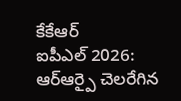కేకేఆర్
ఐపీఎల్ 2026: ఆర్ఆర్పై చెలరేగిన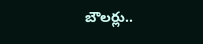బౌలర్లు..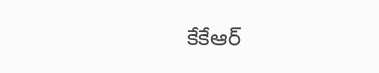కేకేఆర్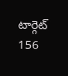టార్గెట్ 156